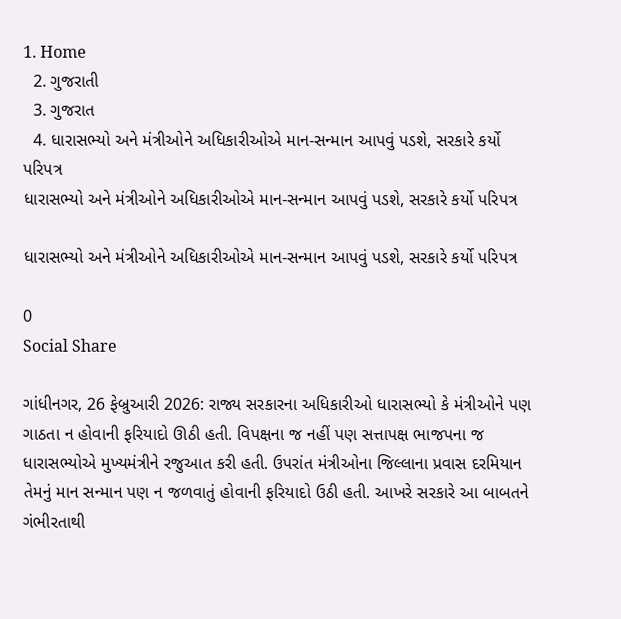1. Home
  2. ગુજરાતી
  3. ગુજરાત
  4. ધારાસભ્યો અને મંત્રીઓને અધિકારીઓએ માન-સન્માન આપવું પડશે, સરકારે કર્યો પરિપત્ર
ધારાસભ્યો અને મંત્રીઓને અધિકારીઓએ માન-સન્માન આપવું પડશે, સરકારે કર્યો પરિપત્ર

ધારાસભ્યો અને મંત્રીઓને અધિકારીઓએ માન-સન્માન આપવું પડશે, સરકારે કર્યો પરિપત્ર

0
Social Share

ગાંધીનગર, 26 ફેબ્રુઆરી 2026: રાજ્ય સરકારના અધિકારીઓ ધારાસભ્યો કે મંત્રીઓને પણ ગાઠતા ન હોવાની ફરિયાદો ઊઠી હતી. વિપક્ષના જ નહીં પણ સત્તાપક્ષ ભાજપના જ ધારાસભ્યોએ મુખ્યમંત્રીને રજુઆત કરી હતી. ઉપરાંત મંત્રીઓના જિલ્લાના પ્રવાસ દરમિયાન તેમનું માન સન્માન પણ ન જળવાતું હોવાની ફરિયાદો ઉઠી હતી. આખરે સરકારે આ બાબતને ગંભીરતાથી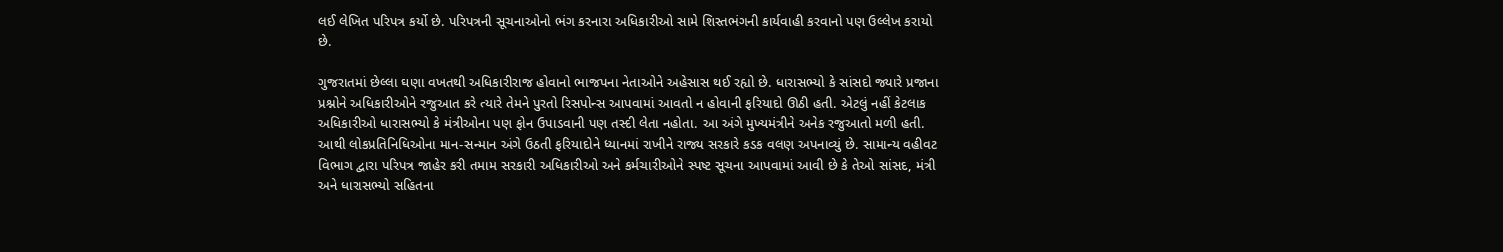લઈ લેખિત પરિપત્ર કર્યો છે. પરિપત્રની સૂચનાઓનો ભંગ કરનારા અધિકારીઓ સામે શિસ્તભંગની કાર્યવાહી કરવાનો પણ ઉલ્લેખ કરાયો છે.

ગુજરાતમાં છેલ્લા ઘણા વખતથી અધિકારીરાજ હોવાનો ભાજપના નેતાઓને અહેસાસ થઈ રહ્યો છે. ધારાસભ્યો કે સાંસદો જ્યારે પ્રજાના પ્રશ્નોને અધિકારીઓને રજુઆત કરે ત્યારે તેમને પુરતો રિસપોન્સ આપવામાં આવતો ન હોવાની ફરિયાદો ઊઠી હતી. એટલું નહીં કેટલાક અધિકારીઓ ધારાસભ્યો કે મંત્રીઓના પણ ફોન ઉપાડવાની પણ તસ્દી લેતા નહોતા. આ અંગે મુખ્યમંત્રીને અનેક રજુઆતો મળી હતી. આથી લોકપ્રતિનિધિઓના માન-સન્માન અંગે ઉઠતી ફરિયાદોને ધ્યાનમાં રાખીને રાજ્ય સરકારે કડક વલણ અપનાવ્યું છે. સામાન્ય વહીવટ વિભાગ દ્વારા પરિપત્ર જાહેર કરી તમામ સરકારી અધિકારીઓ અને કર્મચારીઓને સ્પષ્ટ સૂચના આપવામાં આવી છે કે તેઓ સાંસદ, મંત્રી અને ધારાસભ્યો સહિતના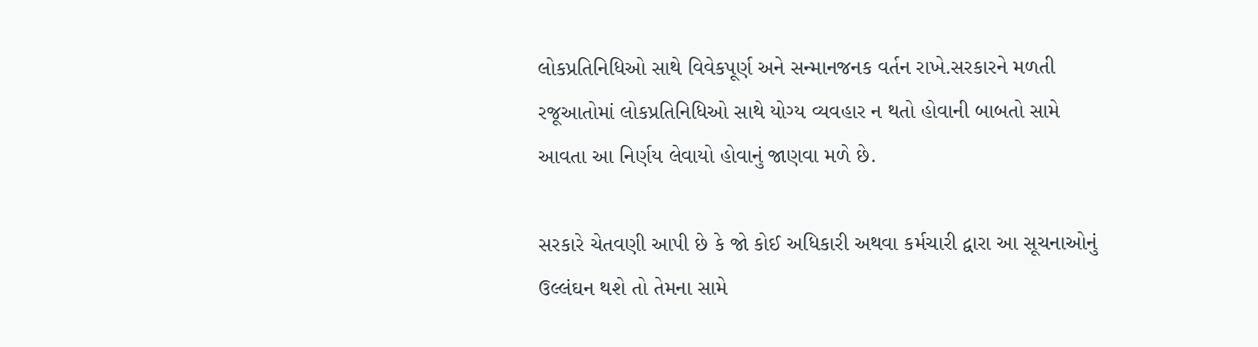લોકપ્રતિનિધિઓ સાથે વિવેકપૂર્ણ અને સન્માનજનક વર્તન રાખે.સરકારને મળતી રજૂઆતોમાં લોકપ્રતિનિધિઓ સાથે યોગ્ય વ્યવહાર ન થતો હોવાની બાબતો સામે આવતા આ નિર્ણય લેવાયો હોવાનું જાણવા મળે છે.

સરકારે ચેતવણી આપી છે કે જો કોઈ અધિકારી અથવા કર્મચારી દ્વારા આ સૂચનાઓનું ઉલ્લંઘન થશે તો તેમના સામે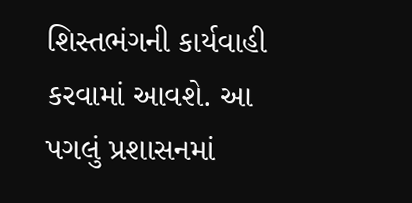શિસ્તભંગની કાર્યવાહી કરવામાં આવશે. આ પગલું પ્રશાસનમાં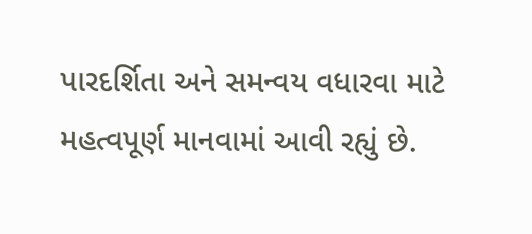પારદર્શિતા અને સમન્વય વધારવા માટે મહત્વપૂર્ણ માનવામાં આવી રહ્યું છે.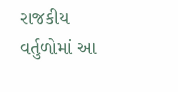રાજકીય વર્તુળોમાં આ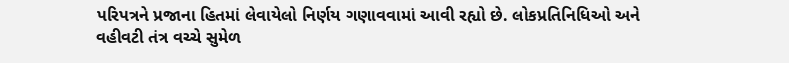પરિપત્રને પ્રજાના હિતમાં લેવાયેલો નિર્ણય ગણાવવામાં આવી રહ્યો છે. લોકપ્રતિનિધિઓ અને વહીવટી તંત્ર વચ્ચે સુમેળ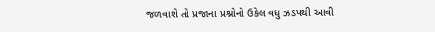જળવાશે તો પ્રજાના પ્રશ્નોનો ઉકેલ વધુ ઝડપથી આવી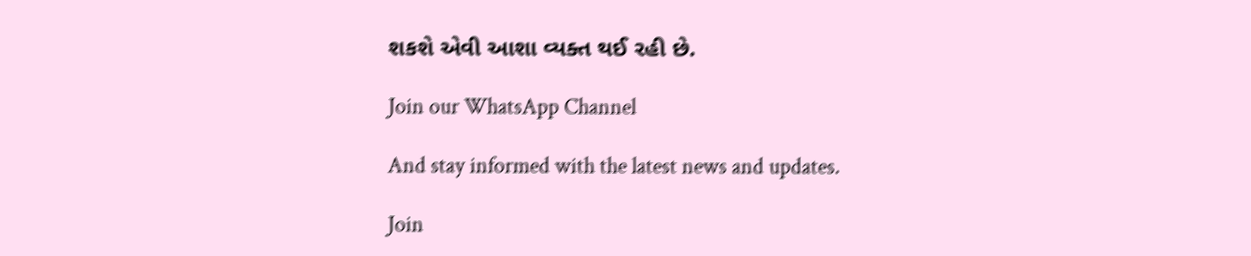શકશે એવી આશા વ્યક્ત થઈ રહી છે.

Join our WhatsApp Channel

And stay informed with the latest news and updates.

Join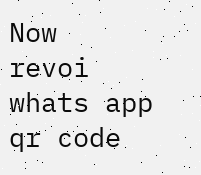Now
revoi whats app qr code